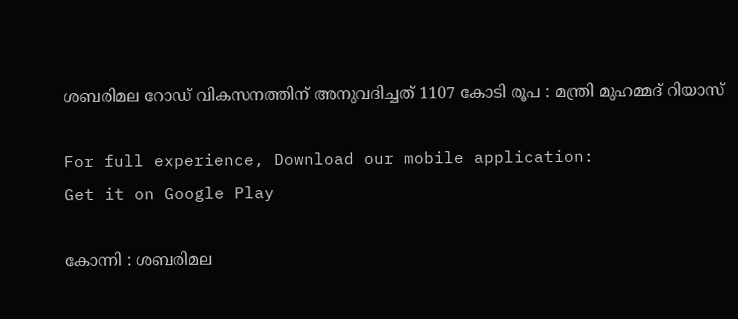ശബരിമല റോഡ് വികസനത്തിന് അനുവദിച്ചത് 1107 കോടി രൂപ : മന്ത്രി മുഹമ്മദ് റിയാസ്

For full experience, Download our mobile application:
Get it on Google Play

കോന്നി : ശബരിമല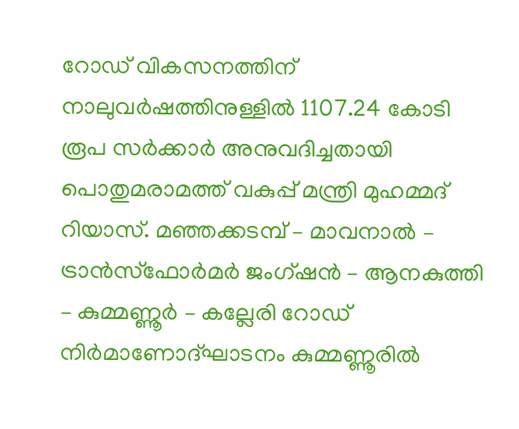റോഡ് വികസനത്തിന് നാലുവര്‍ഷത്തിനുള്ളില്‍ 1107.24 കോടി രൂപ സര്‍ക്കാര്‍ അനുവദിച്ചതായി പൊതുമരാമത്ത് വകുപ്പ് മന്ത്രി മുഹമ്മദ് റിയാസ്. മഞ്ഞക്കടമ്പ് – മാവനാല്‍ – ട്രാന്‍സ്ഫോര്‍മര്‍ ജംഗ്ഷന്‍ – ആനകുത്തി – കുമ്മണ്ണൂര്‍ – കല്ലേരി റോഡ് നിര്‍മാണോദ്ഘാടനം കുമ്മണ്ണൂരില്‍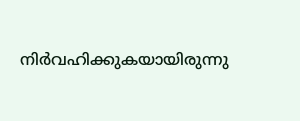നിര്‍വഹിക്കുകയായിരുന്നു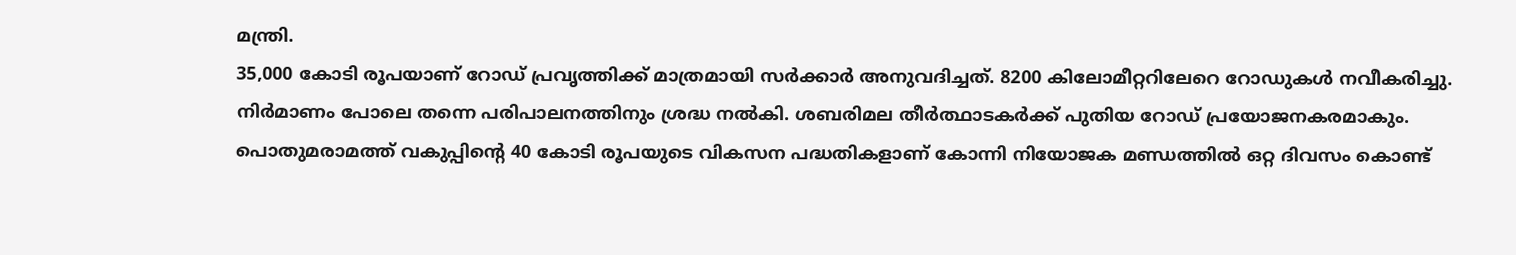മന്ത്രി.
35,000 കോടി രൂപയാണ് റോഡ് പ്രവൃത്തിക്ക് മാത്രമായി സര്‍ക്കാര്‍ അനുവദിച്ചത്. 8200 കിലോമീറ്ററിലേറെ റോഡുകള്‍ നവീകരിച്ചു. നിര്‍മാണം പോലെ തന്നെ പരിപാലനത്തിനും ശ്രദ്ധ നല്‍കി. ശബരിമല തീര്‍ത്ഥാടകര്‍ക്ക് പുതിയ റോഡ് പ്രയോജനകരമാകും. പൊതുമരാമത്ത് വകുപ്പിന്റെ 40 കോടി രൂപയുടെ വികസന പദ്ധതികളാണ് കോന്നി നിയോജക മണ്ഡത്തില്‍ ഒറ്റ ദിവസം കൊണ്ട്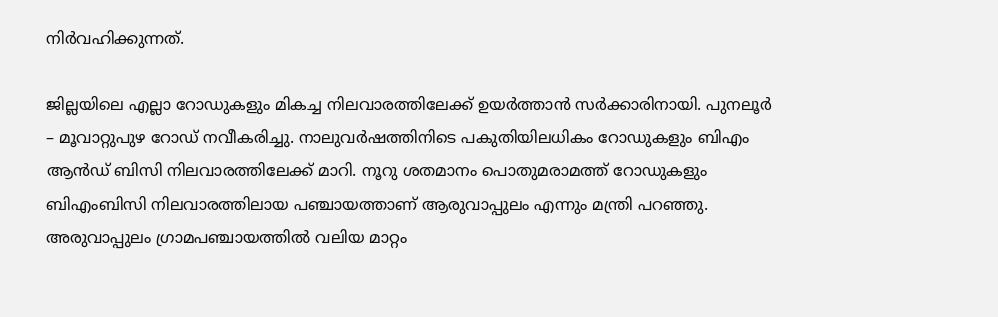നിര്‍വഹിക്കുന്നത്.

ജില്ലയിലെ എല്ലാ റോഡുകളും മികച്ച നിലവാരത്തിലേക്ക് ഉയര്‍ത്താന്‍ സര്‍ക്കാരിനായി. പുനലൂര്‍ – മൂവാറ്റുപുഴ റോഡ് നവീകരിച്ചു. നാലുവര്‍ഷത്തിനിടെ പകുതിയിലധികം റോഡുകളും ബിഎം ആന്‍ഡ് ബിസി നിലവാരത്തിലേക്ക് മാറി. നൂറു ശതമാനം പൊതുമരാമത്ത് റോഡുകളും ബിഎംബിസി നിലവാരത്തിലായ പഞ്ചായത്താണ് ആരുവാപ്പുലം എന്നും മന്ത്രി പറഞ്ഞു. അരുവാപ്പുലം ഗ്രാമപഞ്ചായത്തില്‍ വലിയ മാറ്റം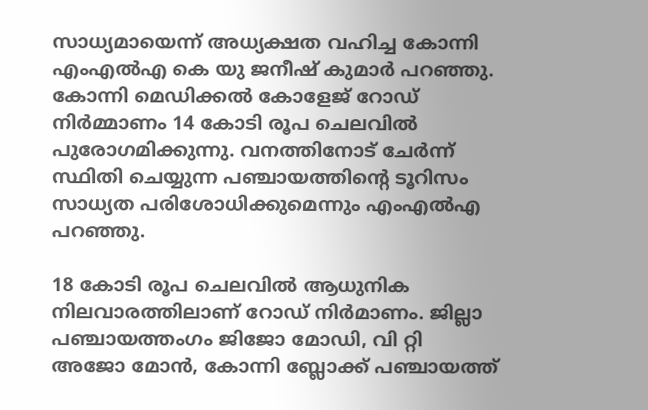സാധ്യമായെന്ന് അധ്യക്ഷത വഹിച്ച കോന്നി എംഎല്‍എ കെ യു ജനീഷ് കുമാര്‍ പറഞ്ഞു. കോന്നി മെഡിക്കല്‍ കോളേജ് റോഡ് നിര്‍മ്മാണം 14 കോടി രൂപ ചെലവില്‍ പുരോഗമിക്കുന്നു. വനത്തിനോട് ചേര്‍ന്ന് സ്ഥിതി ചെയ്യുന്ന പഞ്ചായത്തിന്റെ ടൂറിസം സാധ്യത പരിശോധിക്കുമെന്നും എംഎല്‍എ പറഞ്ഞു.

18 കോടി രൂപ ചെലവില്‍ ആധുനിക നിലവാരത്തിലാണ് റോഡ് നിര്‍മാണം. ജില്ലാ പഞ്ചായത്തംഗം ജിജോ മോഡി, വി റ്റി അജോ മോന്‍, കോന്നി ബ്ലോക്ക് പഞ്ചായത്ത്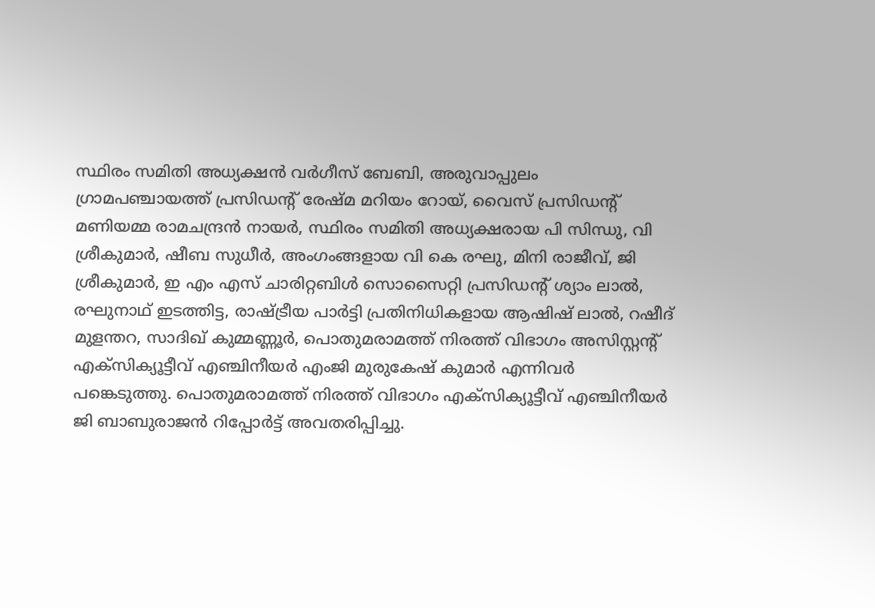സ്ഥിരം സമിതി അധ്യക്ഷന്‍ വര്‍ഗീസ് ബേബി, അരുവാപ്പുലം ഗ്രാമപഞ്ചായത്ത് പ്രസിഡന്റ് രേഷ്മ മറിയം റോയ്, വൈസ് പ്രസിഡന്റ് മണിയമ്മ രാമചന്ദ്രന്‍ നായര്‍, സ്ഥിരം സമിതി അധ്യക്ഷരായ പി സിന്ധു, വി ശ്രീകുമാര്‍, ഷീബ സുധീര്‍, അംഗംങ്ങളായ വി കെ രഘു, മിനി രാജീവ്, ജി ശ്രീകുമാര്‍, ഇ എം എസ് ചാരിറ്റബിള്‍ സൊസൈറ്റി പ്രസിഡന്റ് ശ്യാം ലാല്‍, രഘുനാഥ് ഇടത്തിട്ട, രാഷ്ട്രീയ പാര്‍ട്ടി പ്രതിനിധികളായ ആഷിഷ് ലാല്‍, റഷീദ് മുളന്തറ, സാദിഖ് കുമ്മണ്ണൂര്‍, പൊതുമരാമത്ത് നിരത്ത് വിഭാഗം അസിസ്റ്റന്റ് എക്സിക്യൂട്ടീവ് എഞ്ചിനീയര്‍ എംജി മുരുകേഷ് കുമാര്‍ എന്നിവര്‍ പങ്കെടുത്തു. പൊതുമരാമത്ത് നിരത്ത് വിഭാഗം എക്സിക്യൂട്ടീവ് എഞ്ചിനീയര്‍ ജി ബാബുരാജന്‍ റിപ്പോര്‍ട്ട് അവതരിപ്പിച്ചു.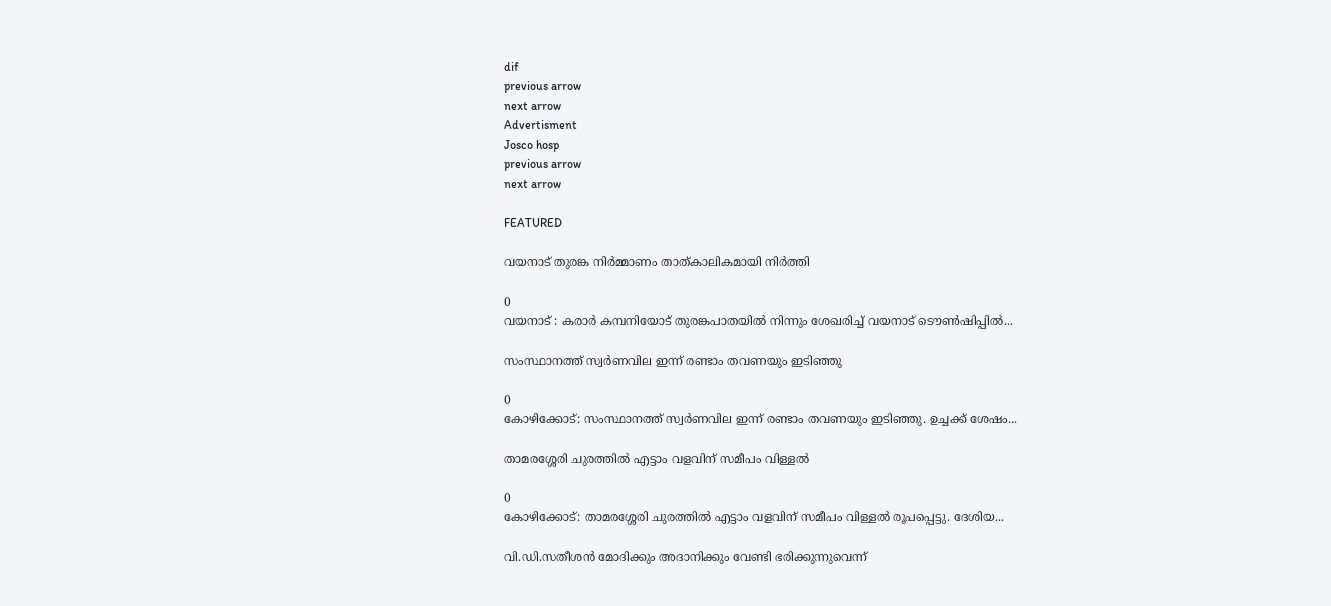dif
previous arrow
next arrow
Advertisment
Josco hosp
previous arrow
next arrow

FEATURED

വയനാട് തുരങ്ക നിർമ്മാണം താത്കാലികമായി നിർത്തി

0
വയനാട് : കരാർ കമ്പനിയോട് തുരങ്കപാതയിൽ നിന്നും ശേഖരിച്ച് വയനാട് ടൌൺഷിപ്പിൽ...

സംസ്ഥാനത്ത് സ്വര്‍ണവില ഇന്ന് രണ്ടാം തവണയും ഇടിഞ്ഞു

0
കോഴിക്കോട്: സംസ്ഥാനത്ത് സ്വര്‍ണവില ഇന്ന് രണ്ടാം തവണയും ഇടിഞ്ഞു. ഉച്ചക്ക് ശേഷം...

താമരശ്ശേരി ചുരത്തിൽ എട്ടാം വളവിന് സമീപം വിള്ളൽ

0
കോഴിക്കോട്: താമരശ്ശേരി ചുരത്തിൽ എട്ടാം വളവിന് സമീപം വിള്ളൽ രൂപപ്പെട്ടു. ദേശിയ...

വി.ഡി.സതീശൻ മോദിക്കും അദാനിക്കും വേണ്ടി ഭരിക്കുന്നുവെന്ന്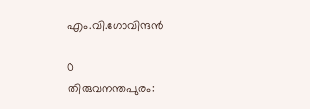എം.വി.ഗോവിന്ദൻ

0
തിരുവനന്തപുരം: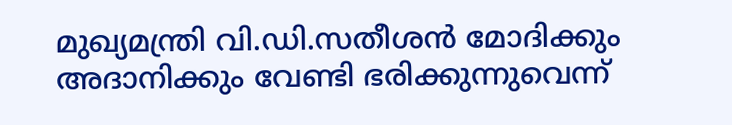മുഖ്യമന്ത്രി വി.ഡി.സതീശൻ മോദിക്കും അദാനിക്കും വേണ്ടി ഭരിക്കുന്നുവെന്ന്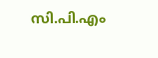സി.പി.എം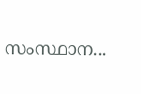സംസ്ഥാന...